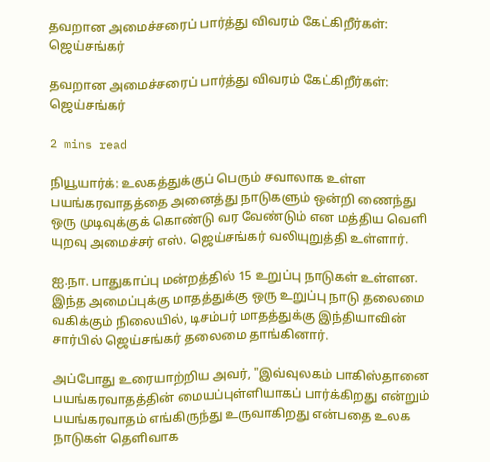தவறான அமைச்சரைப் பார்த்து விவரம் கேட்கிறீர்கள்: ஜெய்சங்கர்

தவறான அமைச்சரைப் பார்த்து விவரம் கேட்கிறீர்கள்: ஜெய்சங்கர்

2 mins read

நியூயார்க்: உலகத்துக்குப் பெரும் சவாலாக உள்ள பயங்கரவாதத்தை அனைத்து நாடுகளும் ஒன்றி ணைந்து ஒரு முடிவுக்குக் கொண்டு வர வேண்டும் என மத்திய வெளி யுறவு அமைச்சர் எஸ். ஜெய்சங்கர் வலியுறுத்தி உள்ளார்.

ஐ.நா. பாதுகாப்பு மன்றத்தில் 15 உறுப்பு நாடுகள் உள்ளன. இந்த அமைப்புக்கு மாதத்துக்கு ஒரு உறுப்பு நாடு தலைமை வகிக்கும் நிலையில், டிசம்பர் மாதத்துக்கு இந்தியாவின் சார்பில் ஜெய்சங்கர் தலைமை தாங்கினார்.

அப்போது உரையாற்றிய அவர், "இவ்வுலகம் பாகிஸ்தானை பயங்கரவாதத்தின் மையப்புள்ளியாகப் பார்க்கிறது என்றும் பயங்கரவாதம் எங்கிருந்து உருவாகிறது என்பதை உலக நாடுகள் தெளிவாக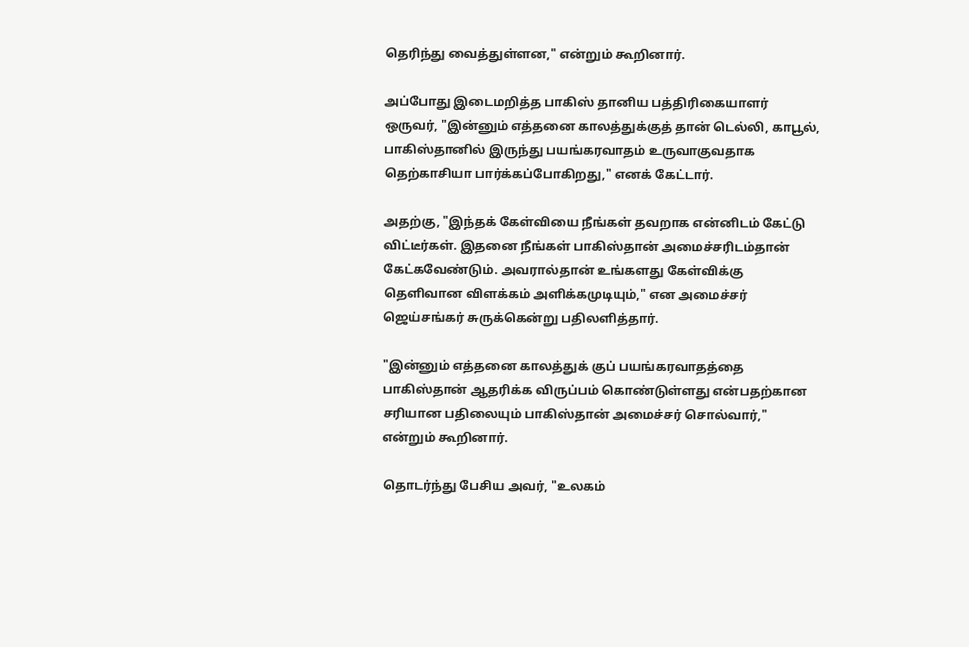தெரிந்து வைத்துள்ளன," என்றும் கூறினார்.

அப்போது இடைமறித்த பாகிஸ் தானிய பத்திரிகையாளர் ஒருவர், "இன்னும் எத்தனை காலத்துக்குத் தான் டெல்லி, காபூல், பாகிஸ்தானில் இருந்து பயங்கரவாதம் உருவாகுவதாக தெற்காசியா பார்க்கப்போகிறது," எனக் கேட்டார்.

அதற்கு, "இந்தக் கேள்வியை நீங்கள் தவறாக என்னிடம் கேட்டு விட்டீர்கள். இதனை நீங்கள் பாகிஸ்தான் அமைச்சரிடம்தான் கேட்கவேண்டும். அவரால்தான் உங்களது கேள்விக்கு தெளிவான விளக்கம் அளிக்கமுடியும்," என அமைச்சர் ஜெய்சங்கர் சுருக்கென்று பதிலளித்தார்.

"இன்னும் எத்தனை காலத்துக் குப் பயங்கரவாதத்தை பாகிஸ்தான் ஆதரிக்க விருப்பம் கொண்டுள்ளது என்பதற்கான சரியான பதிலையும் பாகிஸ்தான் அமைச்சர் சொல்வார்," என்றும் கூறினார்.

தொடர்ந்து பேசிய அவர், "உலகம்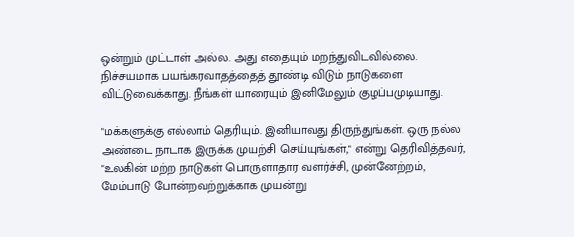ஒன்றும் முட்டாள் அல்ல. அது எதையும் மறந்துவிடவில்லை. நிச்சயமாக பயங்கரவாதத்தைத் தூண்டி விடும் நாடுகளை விட்டுவைக்காது. நீங்கள் யாரையும் இனிமேலும் குழப்பமுடியாது.

"மக்களுக்கு எல்லாம் தெரியும். இனியாவது திருந்துங்கள். ஒரு நல்ல அண்டை நாடாக இருக்க முயற்சி செய்யுங்கள்," என்று தெரிவித்தவர், "உலகின் மற்ற நாடுகள் பொருளாதார வளர்ச்சி, முன்னேற்றம், மேம்பாடு போன்றவற்றுக்காக முயன்று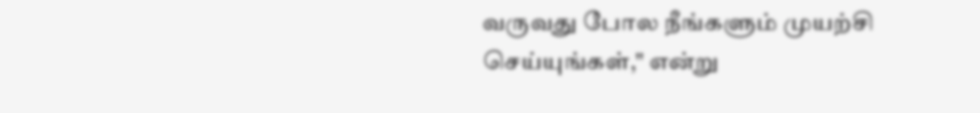வருவது போல நீங்களும் முயற்சி செய்யுங்கள்," என்று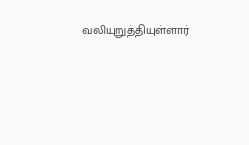வலியுறுத்தியுள்ளார்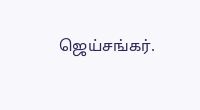ஜெய்சங்கர்.